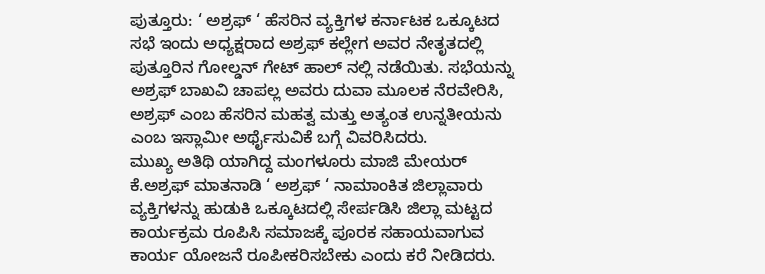ಪುತ್ತೂರು: ‘ ಅಶ್ರಫ್ ‘ ಹೆಸರಿನ ವ್ಯಕ್ತಿಗಳ ಕರ್ನಾಟಕ ಒಕ್ಕೂಟದ ಸಭೆ ಇಂದು ಅಧ್ಯಕ್ಷರಾದ ಅಶ್ರಫ್ ಕಲ್ಲೇಗ ಅವರ ನೇತೃತದಲ್ಲಿ ಪುತ್ತೂರಿನ ಗೋಲ್ಡನ್ ಗೇಟ್ ಹಾಲ್ ನಲ್ಲಿ ನಡೆಯಿತು. ಸಭೆಯನ್ನು ಅಶ್ರಫ್ ಬಾಖವಿ ಚಾಪಲ್ಲ ಅವರು ದುವಾ ಮೂಲಕ ನೆರವೇರಿಸಿ, ಅಶ್ರಫ್ ಎಂಬ ಹೆಸರಿನ ಮಹತ್ವ ಮತ್ತು ಅತ್ಯಂತ ಉನ್ನತೀಯನು ಎಂಬ ಇಸ್ಲಾಮೀ ಅರ್ಥೈಸುವಿಕೆ ಬಗ್ಗೆ ವಿವರಿಸಿದರು.
ಮುಖ್ಯ ಅತಿಥಿ ಯಾಗಿದ್ದ ಮಂಗಳೂರು ಮಾಜಿ ಮೇಯರ್ ಕೆ.ಅಶ್ರಫ್ ಮಾತನಾಡಿ ‘ ಅಶ್ರಫ್ ‘ ನಾಮಾಂಕಿತ ಜಿಲ್ಲಾವಾರು ವ್ಯಕ್ತಿಗಳನ್ನು ಹುಡುಕಿ ಒಕ್ಕೂಟದಲ್ಲಿ ಸೇರ್ಪಡಿಸಿ ಜಿಲ್ಲಾ ಮಟ್ಟದ ಕಾರ್ಯಕ್ರಮ ರೂಪಿಸಿ ಸಮಾಜಕ್ಕೆ ಪೂರಕ ಸಹಾಯವಾಗುವ ಕಾರ್ಯ ಯೋಜನೆ ರೂಪೀಕರಿಸಬೇಕು ಎಂದು ಕರೆ ನೀಡಿದರು.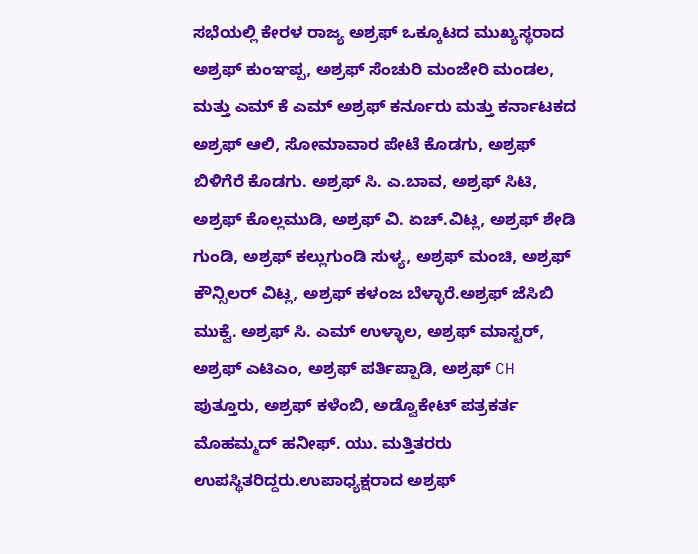ಸಭೆಯಲ್ಲಿ ಕೇರಳ ರಾಜ್ಯ ಅಶ್ರಫ್ ಒಕ್ಕೂಟದ ಮುಖ್ಯಸ್ಥರಾದ ಅಶ್ರಫ್ ಕುಂಞಪ್ಪ, ಅಶ್ರಫ್ ಸೆಂಚುರಿ ಮಂಜೇರಿ ಮಂಡಲ, ಮತ್ತು ಎಮ್ ಕೆ ಎಮ್ ಅಶ್ರಫ್ ಕರ್ನೂರು ಮತ್ತು ಕರ್ನಾಟಕದ ಅಶ್ರಫ್ ಆಲಿ, ಸೋಮಾವಾರ ಪೇಟೆ ಕೊಡಗು, ಅಶ್ರಫ್ ಬಿಳಿಗೆರೆ ಕೊಡಗು. ಅಶ್ರಫ್ ಸಿ. ಎ.ಬಾವ, ಅಶ್ರಫ್ ಸಿಟಿ, ಅಶ್ರಫ್ ಕೊಲ್ಲಮುಡಿ, ಅಶ್ರಫ್ ವಿ. ಏಚ್.ವಿಟ್ಲ, ಅಶ್ರಫ್ ಶೇಡಿ ಗುಂಡಿ, ಅಶ್ರಫ್ ಕಲ್ಲುಗುಂಡಿ ಸುಳ್ಯ, ಅಶ್ರಫ್ ಮಂಚಿ, ಅಶ್ರಫ್ ಕೌನ್ಸಿಲರ್ ವಿಟ್ಲ, ಅಶ್ರಫ್ ಕಳಂಜ ಬೆಳ್ಳಾರೆ.ಅಶ್ರಫ್ ಜೆಸಿಬಿ ಮುಕ್ವೆ. ಅಶ್ರಫ್ ಸಿ. ಎಮ್ ಉಳ್ಳಾಲ, ಅಶ್ರಫ್ ಮಾಸ್ಟರ್, ಅಶ್ರಫ್ ಎಟಿಎಂ, ಅಶ್ರಫ್ ಪರ್ತಿಪ್ಪಾಡಿ, ಅಶ್ರಫ್ CH ಪುತ್ತೂರು, ಅಶ್ರಫ್ ಕಳೆಂಬಿ, ಅಡ್ವೊಕೇಟ್ ಪತ್ರಕರ್ತ ಮೊಹಮ್ಮದ್ ಹನೀಫ್. ಯು. ಮತ್ತಿತರರು ಉಪಸ್ಥಿತರಿದ್ದರು.ಉಪಾಧ್ಯಕ್ಷರಾದ ಅಶ್ರಫ್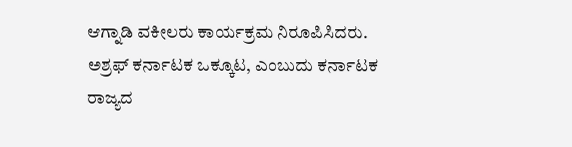ಆಗ್ನಾಡಿ ವಕೀಲರು ಕಾರ್ಯಕ್ರಮ ನಿರೂಪಿಸಿದರು.
ಅಶ್ರಫ್ ಕರ್ನಾಟಕ ಒಕ್ಕೂಟ, ಎಂಬುದು ಕರ್ನಾಟಕ ರಾಜ್ಯದ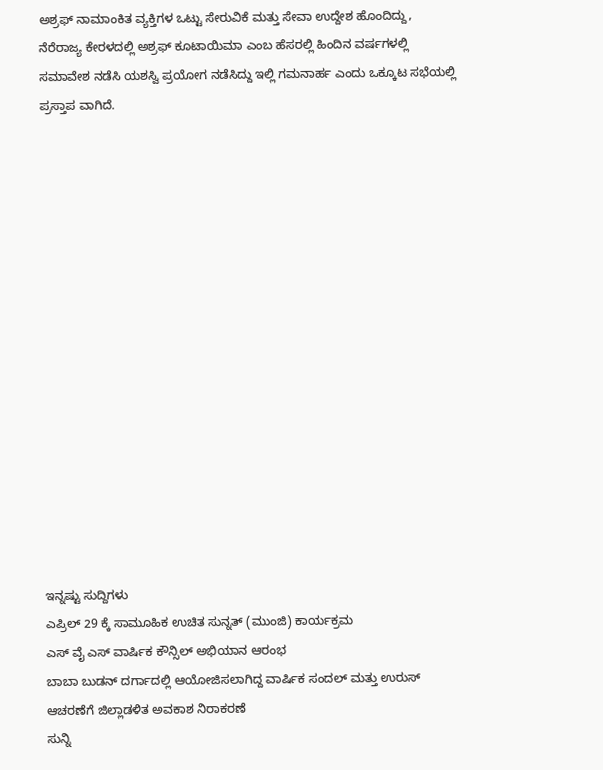ಅಶ್ರಫ್ ನಾಮಾಂಕಿತ ವ್ಯಕ್ತಿಗಳ ಒಟ್ಟು ಸೇರುವಿಕೆ ಮತ್ತು ಸೇವಾ ಉದ್ದೇಶ ಹೊಂದಿದ್ದು, ನೆರೆರಾಜ್ಯ ಕೇರಳದಲ್ಲಿ ಅಶ್ರಫ್ ಕೂಟಾಯಿಮಾ ಎಂಬ ಹೆಸರಲ್ಲಿ ಹಿಂದಿನ ವರ್ಷಗಳಲ್ಲಿ ಸಮಾವೇಶ ನಡೆಸಿ ಯಶಸ್ವಿ ಪ್ರಯೋಗ ನಡೆಸಿದ್ದು ಇಲ್ಲಿ ಗಮನಾರ್ಹ ಎಂದು ಒಕ್ಕೂಟ ಸಭೆಯಲ್ಲಿ ಪ್ರಸ್ತಾಪ ವಾಗಿದೆ.
















ಇನ್ನಷ್ಟು ಸುದ್ದಿಗಳು
ಎಪ್ರಿಲ್ 29 ಕ್ಕೆ ಸಾಮೂಹಿಕ ಉಚಿತ ಸುನ್ನತ್ (ಮುಂಜಿ) ಕಾರ್ಯಕ್ರಮ
ಎಸ್ ವೈ ಎಸ್ ವಾರ್ಷಿಕ ಕೌನ್ಸಿಲ್ ಅಭಿಯಾನ ಆರಂಭ
ಬಾಬಾ ಬುಡನ್ ದರ್ಗಾದಲ್ಲಿ ಆಯೋಜಿಸಲಾಗಿದ್ದ ವಾರ್ಷಿಕ ಸಂದಲ್ ಮತ್ತು ಉರುಸ್ ಆಚರಣೆಗೆ ಜಿಲ್ಲಾಡಳಿತ ಅವಕಾಶ ನಿರಾಕರಣೆ
ಸುನ್ನಿ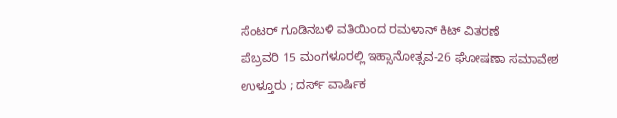ಸೆಂಟರ್ ಗೂಡಿನಬಳಿ ವತಿಯಿಂದ ರಮಳಾನ್ ಕಿಟ್ ವಿತರಣೆ
ಪೆಬ್ರವರಿ 15 ಮಂಗಳೂರಲ್ಲಿ ಇಹ್ಸಾನೋತ್ಸವ-26 ಘೋಷಣಾ ಸಮಾವೇಶ
ಉಳ್ತೂರು ; ದರ್ಸ್ ವಾರ್ಷಿಕ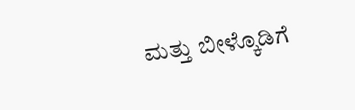ಮತ್ತು ಬೀಳ್ಕೊಡಿಗೆ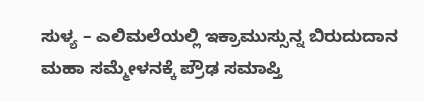ಸುಳ್ಯ – ಎಲಿಮಲೆಯಲ್ಲಿ ಇಕ್ರಾಮುಸ್ಸುನ್ನ ಬಿರುದುದಾನ ಮಹಾ ಸಮ್ಮೇಳನಕ್ಕೆ ಪ್ರೌಢ ಸಮಾಪ್ತಿ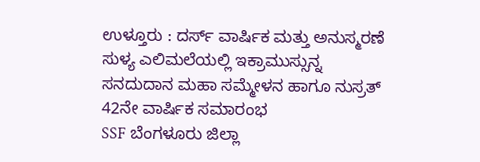ಉಳ್ತೂರು : ದರ್ಸ್ ವಾರ್ಷಿಕ ಮತ್ತು ಅನುಸ್ಮರಣೆ
ಸುಳ್ಯ ಎಲಿಮಲೆಯಲ್ಲಿ ಇಕ್ರಾಮುಸ್ಸುನ್ನ ಸನದುದಾನ ಮಹಾ ಸಮ್ಮೇಳನ ಹಾಗೂ ನುಸ್ರತ್ 42ನೇ ವಾರ್ಷಿಕ ಸಮಾರಂಭ
SSF ಬೆಂಗಳೂರು ಜಿಲ್ಲಾ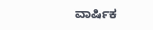ವಾರ್ಷಿಕ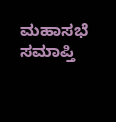ಮಹಾಸಭೆ ಸಮಾಪ್ತಿ